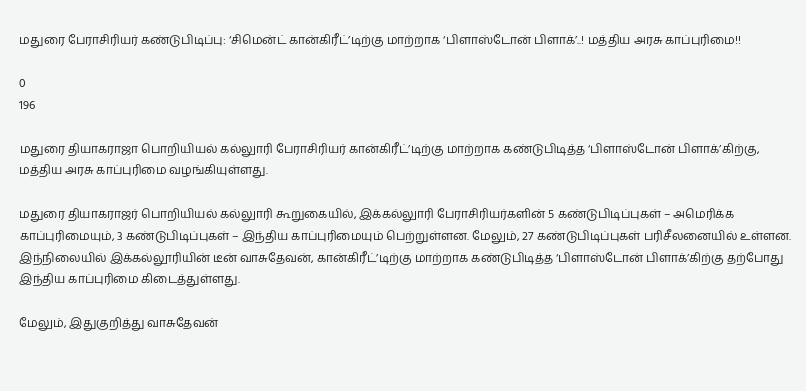மதுரை பேராசிரியர் கண்டுபிடிப்பு: ‘சிமென்ட் கான்கிரீட்’டிற்கு மாற்றாக ‘பிளாஸ்டோன் பிளாக்’..! மத்திய அரசு காப்புரிமை!!

0
196

மதுரை தியாகராஜா பொறியியல் கல்லுாரி பேராசிரியர் கான்கிரீட்’டிற்கு மாற்றாக கண்டுபிடித்த ‘பிளாஸ்டோன் பிளாக்’கிற்கு, மத்திய அரசு காப்புரிமை வழங்கியுள்ளது.

மதுரை தியாகராஜர் பொறியியல் கல்லுாரி கூறுகையில், இக்கல்லுாரி பேராசிரியர்களின் 5 கண்டுபிடிப்புகள் – அமெரிக்க காப்புரிமையும், 3 கண்டுபிடிப்புகள் – இந்திய காப்புரிமையும் பெற்றுள்ளன. மேலும், 27 கண்டுபிடிப்புகள் பரிசீலனையில் உள்ளன. இந்நிலையில் இக்கல்லூரியின் டீன் வாசுதேவன், கான்கிரீட்’டிற்கு மாற்றாக கண்டுபிடித்த ‘பிளாஸ்டோன் பிளாக்’கிற்கு தற்போது இந்திய காப்புரிமை கிடைத்துள்ளது.

மேலும், இதுகுறித்து வாசுதேவன்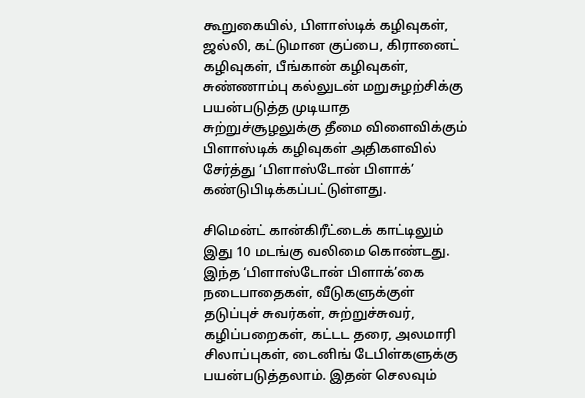கூறுகையில், பிளாஸ்டிக் கழிவுகள், ஜல்லி, கட்டுமான குப்பை, கிரானைட் கழிவுகள், பீங்கான் கழிவுகள், சுண்ணாம்பு கல்லுடன் மறுசுழற்சிக்கு பயன்படுத்த முடியாத சுற்றுச்சூழலுக்கு தீமை விளைவிக்கும் பிளாஸ்டிக் கழிவுகள் அதிகளவில் சேர்த்து ‘பிளாஸ்டோன் பிளாக்’ கண்டுபிடிக்கப்பட்டுள்ளது.

சிமென்ட் கான்கிரீட்டைக் காட்டிலும் இது 10 மடங்கு வலிமை கொண்டது. இந்த ‘பிளாஸ்டோன் பிளாக்’கை நடைபாதைகள், வீடுகளுக்குள் தடுப்புச் சுவர்கள், சுற்றுச்சுவர், கழிப்பறைகள், கட்டட தரை, அலமாரி சிலாப்புகள், டைனிங் டேபிள்களுக்கு பயன்படுத்தலாம். இதன் செலவும்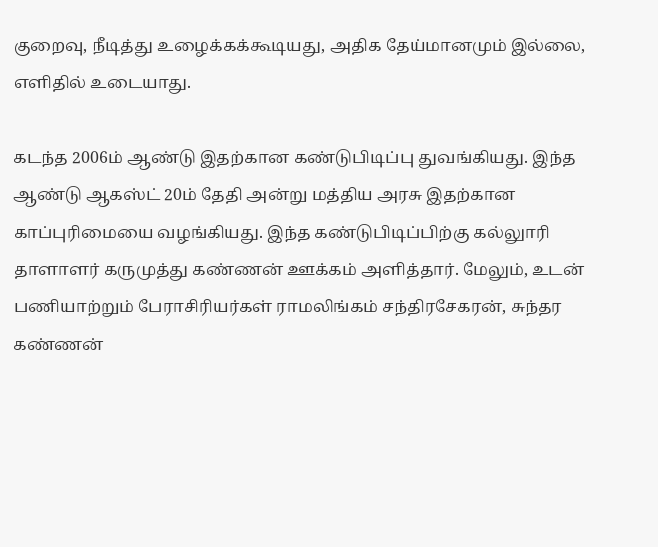குறைவு, நீடித்து உழைக்கக்கூடியது, அதிக தேய்மானமும் இல்லை, எளிதில் உடையாது.

கடந்த 2006ம் ஆண்டு இதற்கான கண்டுபிடிப்பு துவங்கியது. இந்த ஆண்டு ஆகஸ்ட் 20ம் தேதி அன்று மத்திய அரசு இதற்கான காப்புரிமையை வழங்கியது. இந்த கண்டுபிடிப்பிற்கு கல்லுாரி தாளாளர் கருமுத்து கண்ணன் ஊக்கம் அளித்தார். மேலும், உடன் பணியாற்றும் பேராசிரியர்கள் ராமலிங்கம் சந்திரசேகரன், சுந்தர கண்ணன்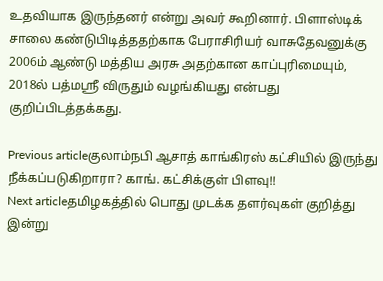உதவியாக இருந்தனர் என்று அவர் கூறினார். பிளாஸ்டிக் சாலை கண்டுபிடித்ததற்காக பேராசிரியர் வாசுதேவனுக்கு 2006ம் ஆண்டு மத்திய அரசு அதற்கான காப்புரிமையும், 2018ல் பத்மஸ்ரீ விருதும் வழங்கியது என்பது குறிப்பிடத்தக்கது.

Previous articleகுலாம்நபி ஆசாத் காங்கிரஸ் கட்சியில் இருந்து நீக்கப்படுகிறாரா? காங். கட்சிக்குள் பிளவு!!
Next articleதமிழகத்தில் பொது முடக்க தளர்வுகள் குறித்து இன்று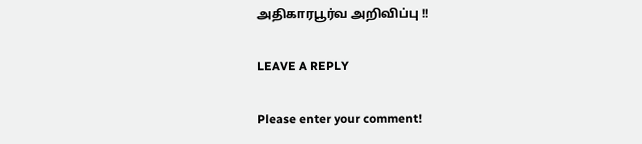அதிகாரபூர்வ அறிவிப்பு !!

LEAVE A REPLY

Please enter your comment!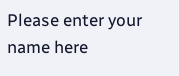Please enter your name here